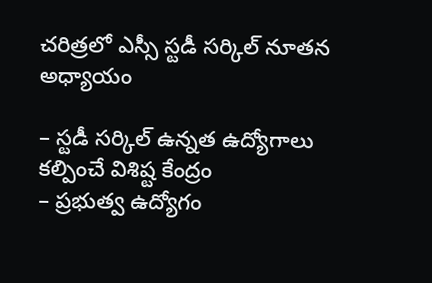చరిత్రలో ఎస్సీ స్టడీ సర్కిల్ నూతన అధ్యాయం

– స్టడీ సర్కిల్ ఉన్నత ఉద్యోగాలు కల్పించే విశిష్ట కేంద్రం
– ప్రభుత్వ ఉద్యోగం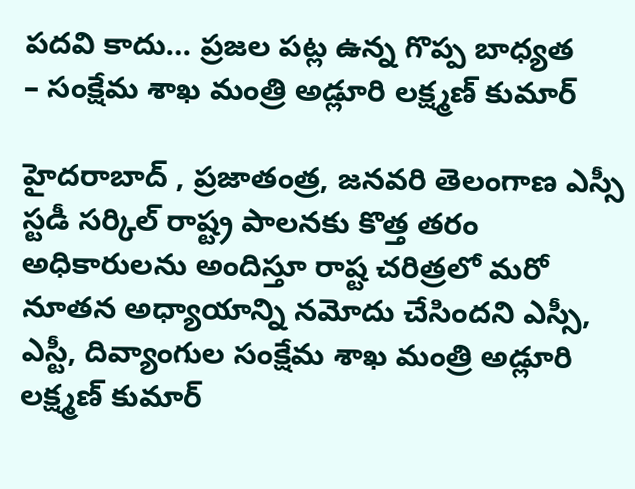పదవి కాదు… ప్రజల పట్ల ఉన్న గొప్ప బాధ్యత
– సంక్షేమ శాఖ మంత్రి అడ్లూరి లక్ష్మణ్ కుమార్

హైదరాబాద్ , ప్ర‌జాతంత్ర‌, జ‌న‌వ‌రి తెలంగాణ ఎస్సీ స్టడీ సర్కిల్ రాష్ట్ర పాలనకు కొత్త తరం అధికారులను అందిస్తూ రాష్ట చరిత్రలో మరో నూతన అధ్యాయాన్ని నమోదు చేసిందని ఎస్సీ, ఎస్టీ, దివ్యాంగుల సంక్షేమ శాఖ మంత్రి అడ్లూరి లక్ష్మణ్ కుమార్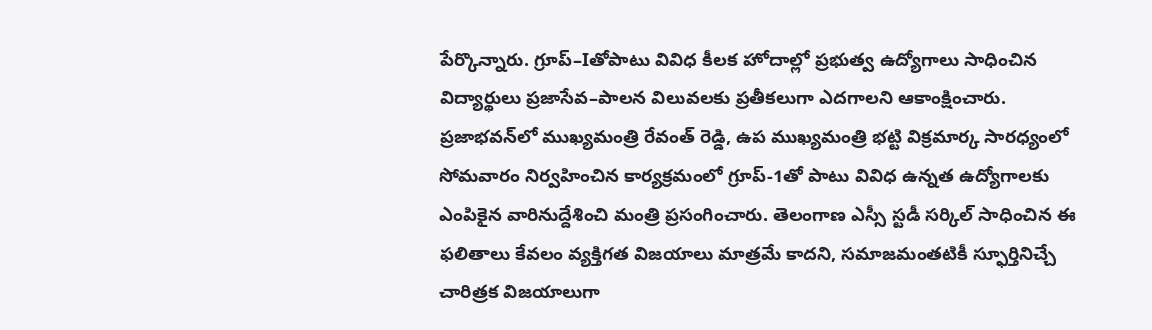పేర్కొన్నారు. గ్రూప్–Iతోపాటు వివిధ కీలక హోదాల్లో ప్రభుత్వ ఉద్యోగాలు సాధించిన విద్యార్థులు ప్రజాసేవ–పాలన విలువలకు ప్రతీకలుగా ఎదగాలని ఆకాంక్షించారు. ప్రజాభవన్‌లో ముఖ్యమంత్రి రేవంత్ రెడ్డి, ఉప ముఖ్యమంత్రి భట్టి విక్రమార్క సారధ్యంలో సోమవారం నిర్వహించిన కార్యక్రమంలో గ్రూప్-1తో పాటు వివిధ ఉన్నత ఉద్యోగాలకు ఎంపికైన వారినుద్దేశించి మంత్రి ప్రసంగించారు. తెలంగాణ ఎస్సీ స్టడీ సర్కిల్ సాధించిన ఈ ఫలితాలు కేవలం వ్యక్తిగత విజయాలు మాత్రమే కాదని, సమాజమంతటికీ స్ఫూర్తినిచ్చే చారిత్రక విజయాలుగా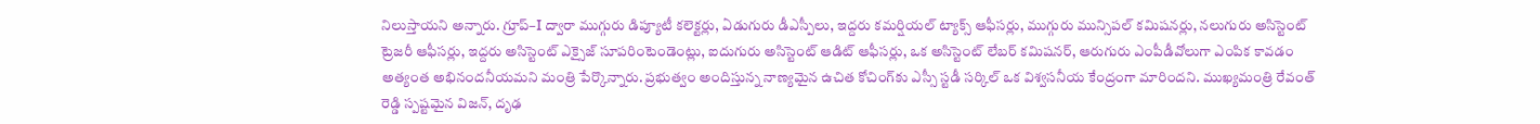నిలుస్తాయని అన్నారు. గ్రూప్–I ద్వారా ముగ్గురు డిప్యూటీ కలెక్టర్లు, ఏడుగురు డీఎస్పీలు, ఇద్దరు కమర్షియల్ ట్యాక్స్ ఆఫీసర్లు, ముగ్గురు మున్సిపల్ కమిషనర్లు, నలుగురు అసిస్టెంట్ ట్రెజరీ ఆఫీసర్లు, ఇద్దరు అసిస్టెంట్ ఎక్సైజ్ సూపరింటెండెంట్లు, ఐదుగురు అసిస్టెంట్ ఆడిట్ ఆఫీసర్లు, ఒక అసిస్టెంట్ లేబర్ కమిషనర్, ఆరుగురు ఎంపీడీవోలుగా ఎంపిక కావడం అత్యంత అభినందనీయమని మంత్రి పేర్కొన్నారు. ప్రభుత్వం అందిస్తున్న నాణ్యమైన ఉచిత కోచింగ్‌కు ఎస్సీ స్టడీ సర్కిల్ ఒక విశ్వసనీయ కేంద్రంగా మారిందని. ముఖ్యమంత్రి రేవంత్ రెడ్డి స్పష్టమైన విజన్‌, దృఢ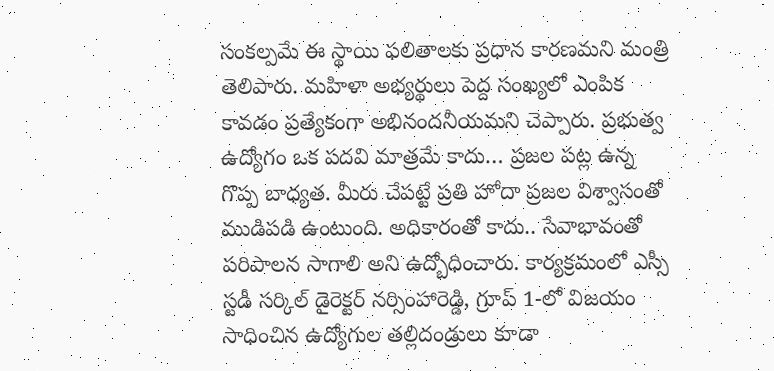సంకల్పమే ఈ స్థాయి ఫలితాలకు ప్రధాన కారణమని మంత్రి తెలిపారు. మహిళా అభ్యర్థులు పెద్ద సంఖ్యలో ఎంపిక కావడం ప్రత్యేకంగా అభినందనీయమని చెప్పారు. ప్రభుత్వ ఉద్యోగం ఒక పదవి మాత్రమే కాదు… ప్రజల పట్ల ఉన్న గొప్ప బాధ్యత. మీరు చేపట్టే ప్రతి హోదా ప్రజల విశ్వాసంతో ముడిపడి ఉంటుంది. అధికారంతో కాదు.. సేవాభావంతో పరిపాలన సాగాలి అని ఉద్బోధించారు. కార్యక్రమంలో ఎస్సీ స్టడీ సర్కిల్ డైరెక్టర్ నర్సింహారెడ్డి, గ్రూప్ 1-లో విజయం సాధించిన ఉద్యోగుల తల్లిదండ్రులు కూడా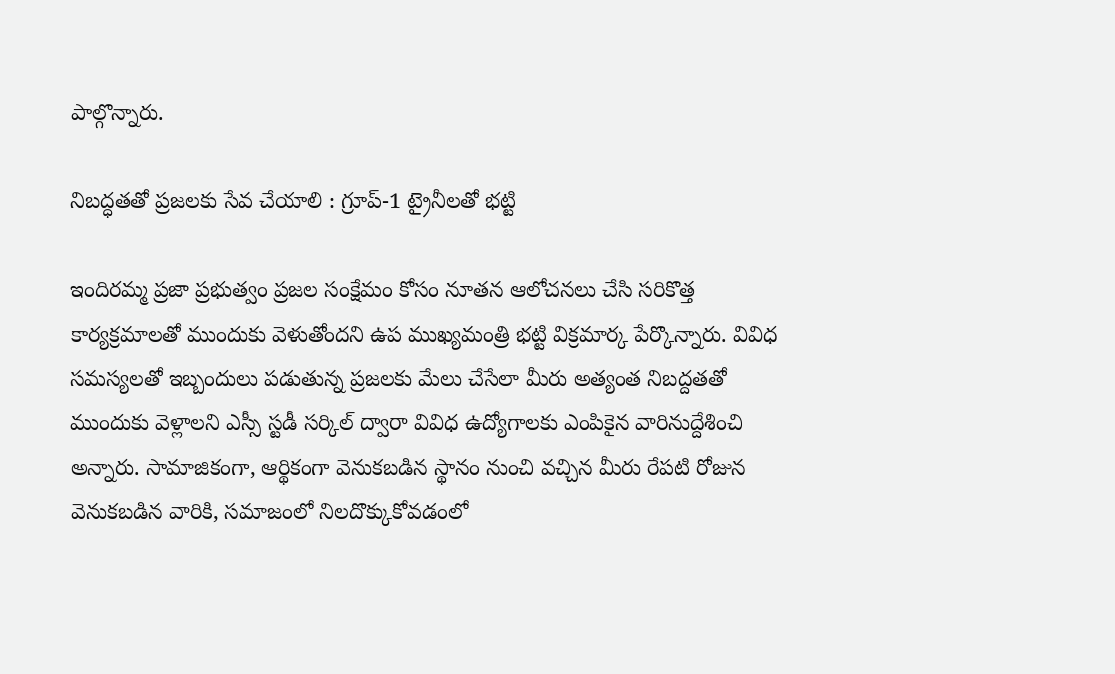పాల్గొన్నారు.

నిబ‌ద్ధ‌త‌తో ప్ర‌జ‌ల‌కు సేవ చేయాలి : గ్రూప్-1 ట్రైనీల‌తో భ‌ట్టి

ఇందిర‌మ్మ ప్ర‌జా ప్ర‌భుత్వం ప్ర‌జ‌ల సంక్షేమం కోసం నూత‌న ఆలోచ‌నలు చేసి స‌రికొత్త కార్య‌క్ర‌మాల‌తో ముందుకు వెళుతోందని ఉప ముఖ్య‌మంత్రి భ‌ట్టి విక్ర‌మార్క పేర్కొన్నారు. వివిధ స‌మ‌స్య‌ల‌తో ఇబ్బందులు ప‌డుతున్న ప్ర‌జ‌ల‌కు మేలు చేసేలా మీరు అత్యంత నిబ‌ద్ద‌త‌తో ముందుకు వెళ్లాల‌ని ఎస్సీ స్ట‌డీ స‌ర్కిల్ ద్వారా వివిధ ఉద్యోగాల‌కు ఎంపికైన వారినుద్దేశించి అన్నారు. సామాజికంగా, ఆర్థికంగా వెనుక‌బ‌డిన స్థానం నుంచి వ‌చ్చిన మీరు రేప‌టి రోజున వెనుక‌బ‌డిన వారికి, స‌మాజంలో నిల‌దొక్కుకోవ‌డంలో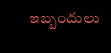ఇబ్బందులు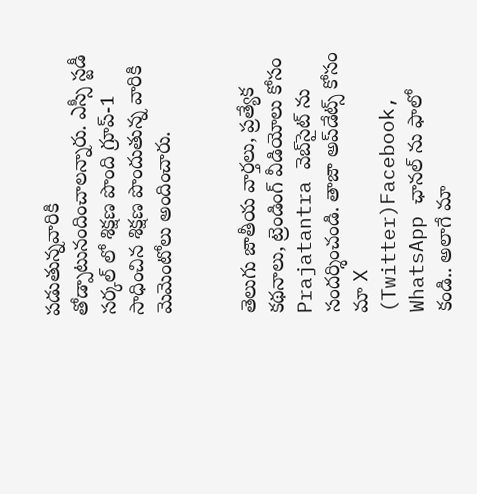ప‌డుతున్న‌వారికి తోడ్పాటునందించాలన్నారు. ఎస్సీ స్ట‌డీ స‌ర్క‌ల్ లో శిక్ష‌ణ పొంది గ్రూప్-1 సాధించిన శిక్ష‌ణ పొందుతున్న వారికి మెమెంటోలు అందించారు.


తెలుగు జాతీయ వార్తలు, ప్రత్యేక కథనాలు, ట్రెండింగ్ వీడియోలు కోసం Prajatantra వెబ్‌సైట్ ను సందర్శించండి. తాజా అప్‌డేట్స్ కోసం మా X (Twitter)Facebook, WhatsApp ఛానల్ ను ఫాలో కండి.. అలాగే మా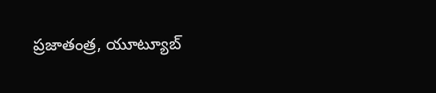ప్రజాతంత్ర, యూట్యూబ్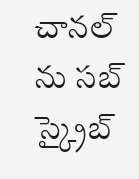చానల్ ను సబ్ స్క్రైబ్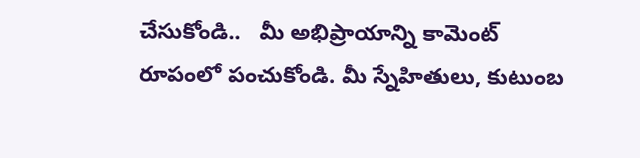చేసుకోండి..   మీ అభిప్రాయాన్ని కామెంట్ రూపంలో పంచుకోండి. మీ స్నేహితులు, కుటుంబ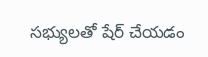సభ్యులతో షేర్ చేయడం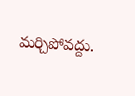మర్చిపోవద్దు.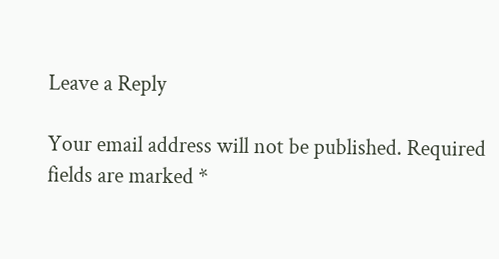Leave a Reply

Your email address will not be published. Required fields are marked *